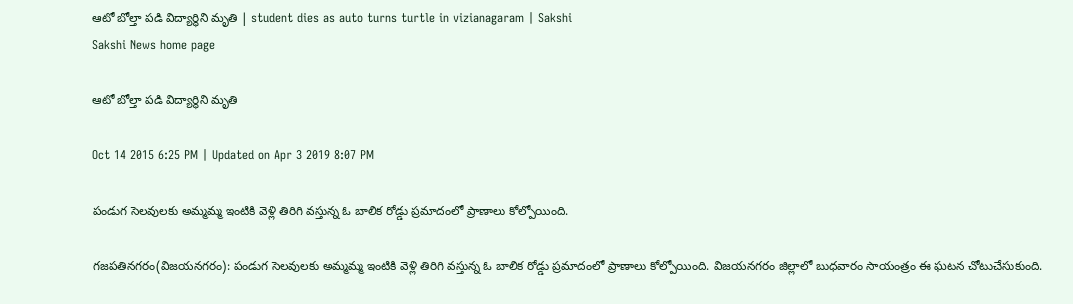ఆటో బోల్తా పడి విద్యార్థిని మృతి | student dies as auto turns turtle in vizianagaram | Sakshi
Sakshi News home page

ఆటో బోల్తా పడి విద్యార్థిని మృతి

Oct 14 2015 6:25 PM | Updated on Apr 3 2019 8:07 PM

పండుగ సెలవులకు అమ్మమ్మ ఇంటికి వెళ్లి తిరిగి వస్తున్న ఓ బాలిక రోడ్డు ప్రమాదంలో ప్రాణాలు కోల్పోయింది.

గజపతినగరం(విజయనగరం): పండుగ సెలవులకు అమ్మమ్మ ఇంటికి వెళ్లి తిరిగి వస్తున్న ఓ బాలిక రోడ్డు ప్రమాదంలో ప్రాణాలు కోల్పోయింది. విజయనగరం జిల్లాలో బుధవారం సాయంత్రం ఈ ఘటన చోటుచేసుకుంది.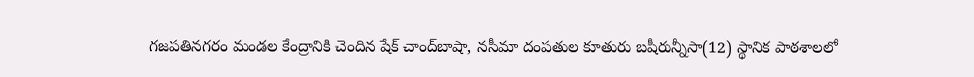గజపతినగరం మండల కేంద్రానికి చెందిన షేక్ చాంద్‌బాషా, నసీమా దంపతుల కూతురు బషీరున్నీసా(12) స్థానిక పాఠశాలలో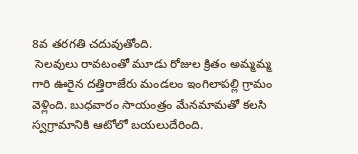8వ తరగతి చదువుతోంది.
 సెలవులు రావటంతో మూడు రోజుల క్రితం అమ్మమ్మ గారి ఊరైన దత్తిరాజేరు మండలం ఇంగిలాపల్లి గ్రామం వెళ్లింది. బుధవారం సాయంత్రం మేనమామతో కలసి స్వగ్రామానికి ఆటోలో బయలుదేరింది.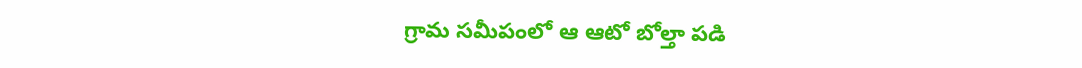గ్రామ సమీపంలో ఆ ఆటో బోల్తా పడి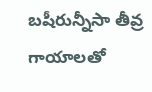బషీరున్నీసా తీవ్ర గాయాలతో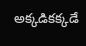అక్కడికక్కడే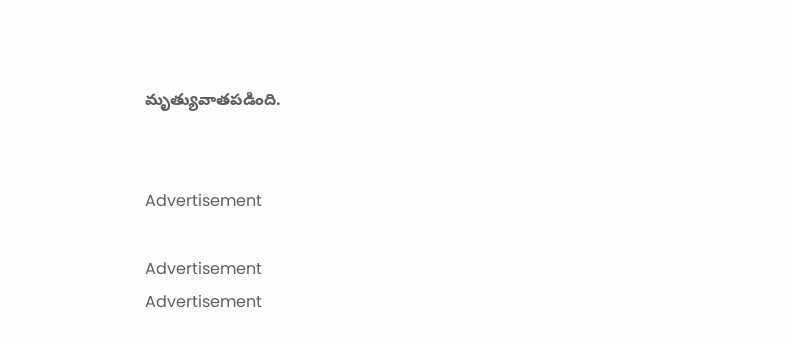మృత్యువాతపడింది.


Advertisement

Advertisement
Advertisement